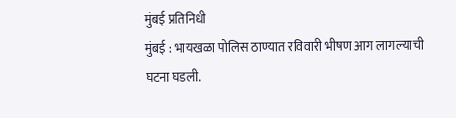मुंबई प्रतिनिधी
मुंबई : भायखळा पोलिस ठाण्यात रविवारी भीषण आग लागल्याची घटना घडली.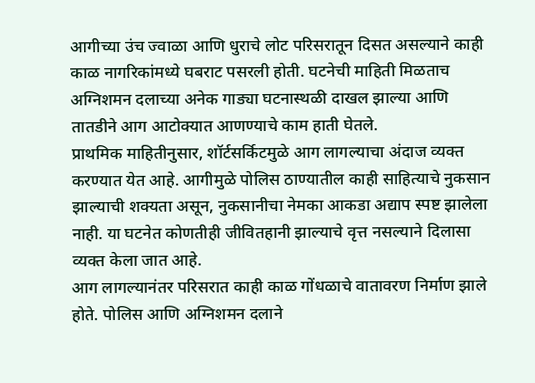आगीच्या उंच ज्वाळा आणि धुराचे लोट परिसरातून दिसत असल्याने काही काळ नागरिकांमध्ये घबराट पसरली होती. घटनेची माहिती मिळताच अग्निशमन दलाच्या अनेक गाड्या घटनास्थळी दाखल झाल्या आणि तातडीने आग आटोक्यात आणण्याचे काम हाती घेतले.
प्राथमिक माहितीनुसार, शॉर्टसर्किटमुळे आग लागल्याचा अंदाज व्यक्त करण्यात येत आहे. आगीमुळे पोलिस ठाण्यातील काही साहित्याचे नुकसान झाल्याची शक्यता असून, नुकसानीचा नेमका आकडा अद्याप स्पष्ट झालेला नाही. या घटनेत कोणतीही जीवितहानी झाल्याचे वृत्त नसल्याने दिलासा व्यक्त केला जात आहे.
आग लागल्यानंतर परिसरात काही काळ गोंधळाचे वातावरण निर्माण झाले होते. पोलिस आणि अग्निशमन दलाने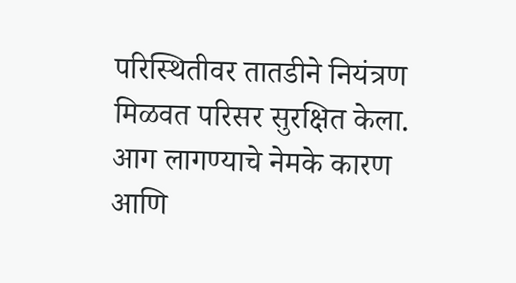परिस्थितीवर तातडीने नियंत्रण मिळवत परिसर सुरक्षित केला. आग लागण्याचे नेमके कारण आणि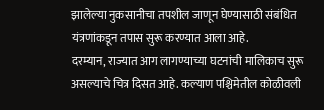झालेल्या नुकसानीचा तपशील जाणून घेण्यासाठी संबंधित यंत्रणांकडून तपास सुरू करण्यात आला आहे.
दरम्यान, राज्यात आग लागण्याच्या घटनांची मालिकाच सुरू असल्याचे चित्र दिसत आहे. कल्याण पश्चिमेतील कोळीवली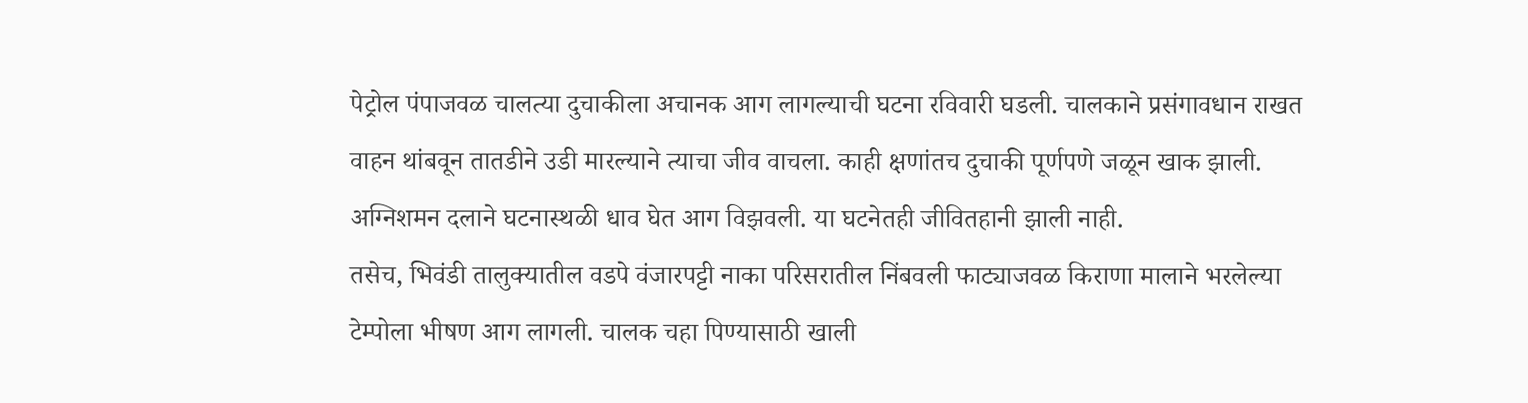पेट्रोल पंपाजवळ चालत्या दुचाकीला अचानक आग लागल्याची घटना रविवारी घडली. चालकाने प्रसंगावधान राखत वाहन थांबवून तातडीने उडी मारल्याने त्याचा जीव वाचला. काही क्षणांतच दुचाकी पूर्णपणे जळून खाक झाली. अग्निशमन दलाने घटनास्थळी धाव घेत आग विझवली. या घटनेतही जीवितहानी झाली नाही.
तसेच, भिवंडी तालुक्यातील वडपे वंजारपट्टी नाका परिसरातील निंबवली फाट्याजवळ किराणा मालाने भरलेल्या टेम्पोला भीषण आग लागली. चालक चहा पिण्यासाठी खाली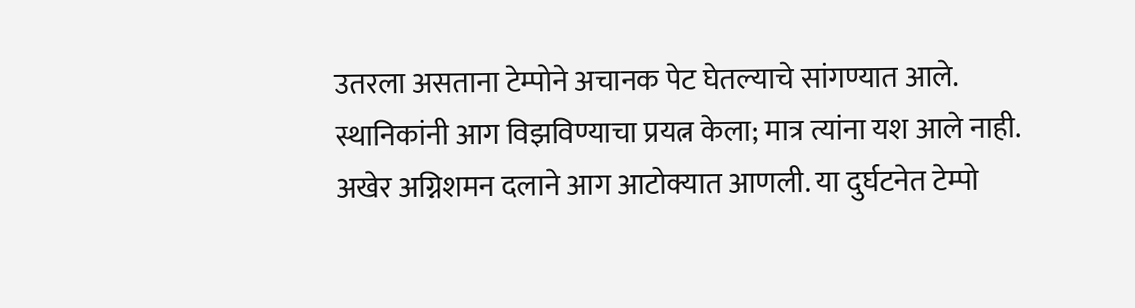उतरला असताना टेम्पोने अचानक पेट घेतल्याचे सांगण्यात आले. स्थानिकांनी आग विझविण्याचा प्रयत्न केला; मात्र त्यांना यश आले नाही. अखेर अग्निशमन दलाने आग आटोक्यात आणली. या दुर्घटनेत टेम्पो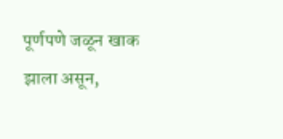पूर्णपणे जळून खाक झाला असून,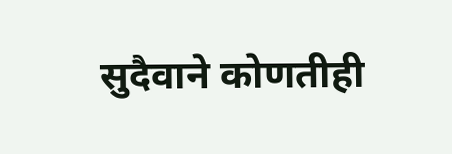सुदैवाने कोणतीही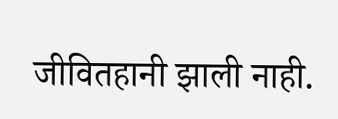जीवितहानी झाली नाही.